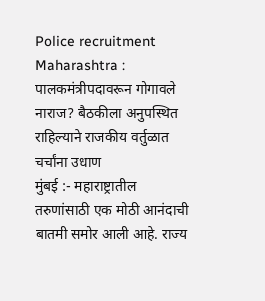Police recruitment Maharashtra : पालकमंत्रीपदावरून गोगावले नाराज? बैठकीला अनुपस्थित राहिल्याने राजकीय वर्तुळात चर्चांना उधाण
मुंबई :- महाराष्ट्रातील तरुणांसाठी एक मोठी आनंदाची बातमी समोर आली आहे. राज्य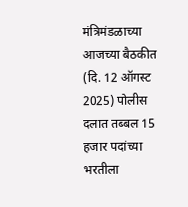मंत्रिमंडळाच्या आजच्या बैठकीत (दि. 12 ऑगस्ट 2025) पोलीस दलात तब्बल 15 हजार पदांच्या भरतीला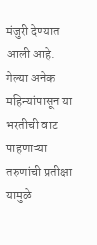मंजुरी देण्यात आली आहे. गेल्या अनेक महिन्यांपासून या भरतीची वाट पाहणाऱ्या तरुणांची प्रतीक्षा यामुळे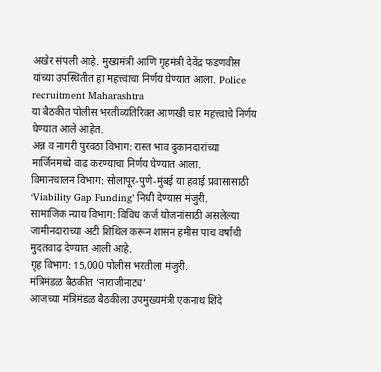अखेर संपली आहे. मुख्यमंत्री आणि गृहमंत्री देवेंद्र फडणवीस यांच्या उपस्थितीत हा महत्त्वाचा निर्णय घेण्यात आला. Police recruitment Maharashtra
या बैठकीत पोलीस भरतीव्यतिरिक्त आणखी चार महत्त्वाचे निर्णय घेण्यात आले आहेत.
अन्न व नागरी पुरवठा विभाग: रास्त भाव दुकानदारांच्या मार्जिनमध्ये वाढ करण्याचा निर्णय घेण्यात आला.
विमानचालन विभाग: सोलापूर-पुणे-मुंबई या हवाई प्रवासासाठी ‘Viability Gap Funding’ निधी देण्यास मंजुरी.
सामाजिक न्याय विभाग: विविध कर्ज योजनांसाठी असलेल्या जामीनदाराच्या अटी शिथिल करून शासन हमीस पाच वर्षांची मुदतवाढ देण्यात आली आहे.
गृह विभाग: 15,000 पोलीस भरतीला मंजुरी.
मंत्रिमंडळ बैठकीत ‘नाराजीनाट्य’
आजच्या मंत्रिमंडळ बैठकीला उपमुख्यमंत्री एकनाथ शिंदे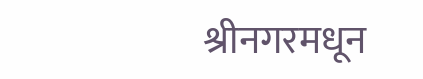श्रीनगरमधून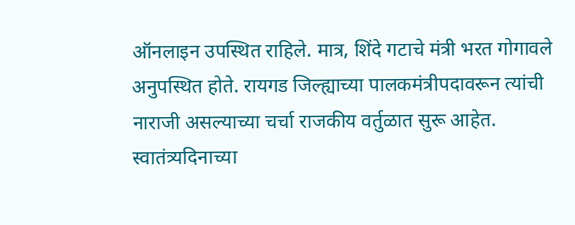ऑनलाइन उपस्थित राहिले. मात्र, शिंदे गटाचे मंत्री भरत गोगावले अनुपस्थित होते. रायगड जिल्ह्याच्या पालकमंत्रीपदावरून त्यांची नाराजी असल्याच्या चर्चा राजकीय वर्तुळात सुरू आहेत. स्वातंत्र्यदिनाच्या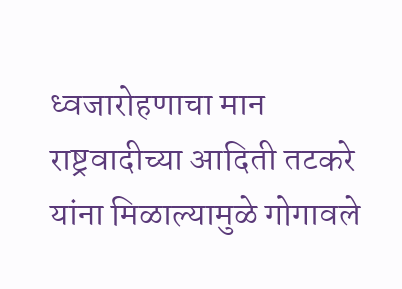ध्वजारोहणाचा मान राष्ट्रवादीच्या आदिती तटकरे यांना मिळाल्यामुळे गोगावले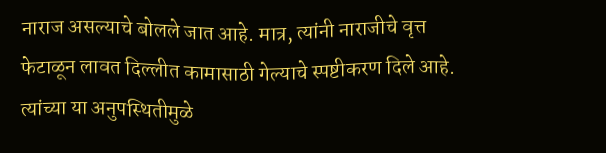नाराज असल्याचे बोलले जात आहे. मात्र, त्यांनी नाराजीचे वृत्त फेटाळून लावत दिल्लीत कामासाठी गेल्याचे स्पष्टीकरण दिले आहे. त्यांच्या या अनुपस्थितीमुळे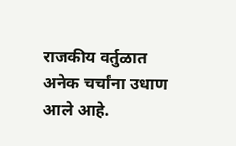राजकीय वर्तुळात अनेक चर्चांना उधाण आले आहे.